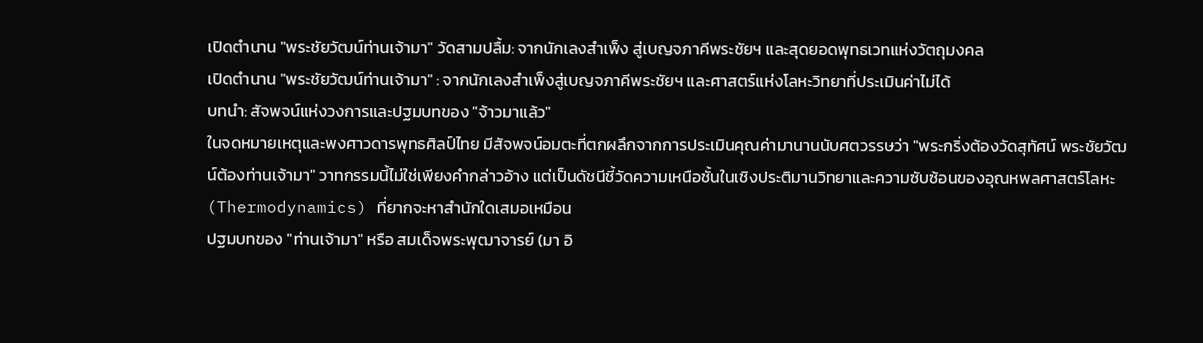เปิดตำนาน "พระชัยวัฒน์ท่านเจ้ามา" วัดสามปลื้ม: จากนักเลงสำเพ็ง สู่เบญจภาคีพระชัยฯ และสุดยอดพุทธเวทแห่งวัตถุมงคล
เปิดตำนาน "พระชัยวัฒน์ท่านเจ้ามา" : จากนักเลงสำเพ็งสู่เบญจภาคีพระชัยฯ และศาสตร์แห่งโลหะวิทยาที่ประเมินค่าไม่ได้
บทนำ: สัจพจน์แห่งวงการและปฐมบทของ "จ้าวมาแล้ว"
ในจดหมายเหตุและพงศาวดารพุทธศิลป์ไทย มีสัจพจน์อมตะที่ตกผลึกจากการประเมินคุณค่ามานานนับศตวรรษว่า "พระกริ่งต้องวัดสุทัศน์ พระชัยวัฒน์ต้องท่านเจ้ามา" วาทกรรมนี้ไม่ใช่เพียงคำกล่าวอ้าง แต่เป็นดัชนีชี้วัดความเหนือชั้นในเชิงประติมานวิทยาและความซับซ้อนของอุณหพลศาสตร์โลหะ (Thermodynamics) ที่ยากจะหาสำนักใดเสมอเหมือน
ปฐมบทของ "ท่านเจ้ามา" หรือ สมเด็จพระพุฒาจารย์ (มา อิ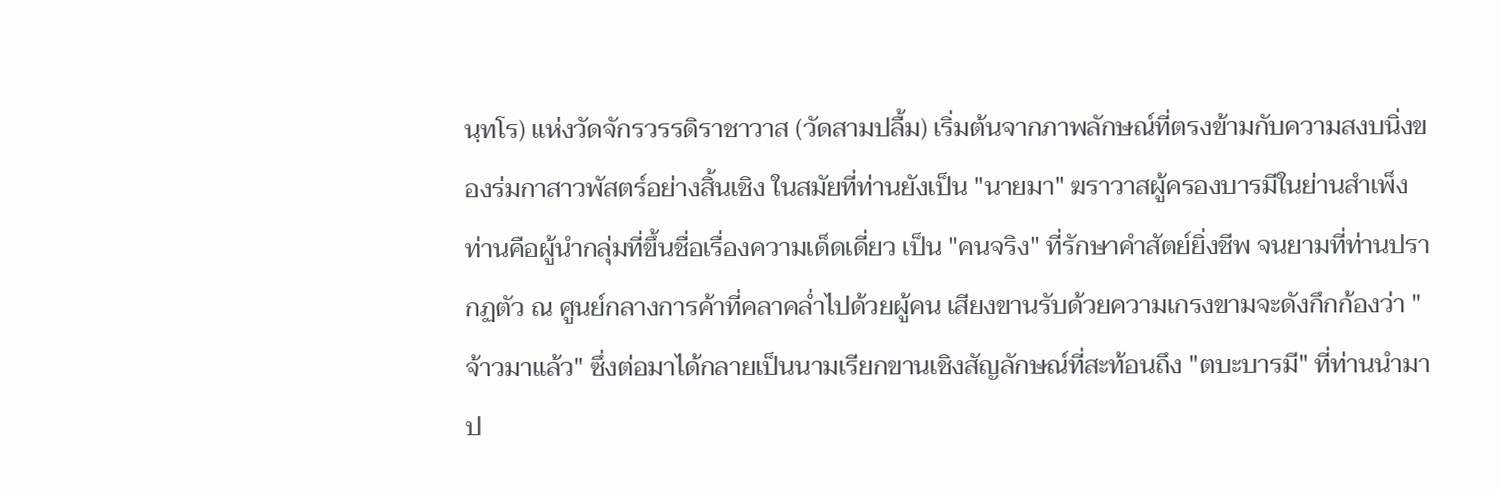นฺทโร) แห่งวัดจักรวรรดิราชาวาส (วัดสามปลื้ม) เริ่มต้นจากภาพลักษณ์ที่ตรงข้ามกับความสงบนิ่งของร่มกาสาวพัสตร์อย่างสิ้นเชิง ในสมัยที่ท่านยังเป็น "นายมา" ฆราวาสผู้ครองบารมีในย่านสำเพ็ง ท่านคือผู้นำกลุ่มที่ขึ้นชื่อเรื่องความเด็ดเดี่ยว เป็น "คนจริง" ที่รักษาคำสัตย์ยิ่งชีพ จนยามที่ท่านปรากฏตัว ณ ศูนย์กลางการค้าที่คลาคล่ำไปด้วยผู้คน เสียงขานรับด้วยความเกรงขามจะดังกึกก้องว่า "จ้าวมาแล้ว" ซึ่งต่อมาได้กลายเป็นนามเรียกขานเชิงสัญลักษณ์ที่สะท้อนถึง "ตบะบารมี" ที่ท่านนำมาป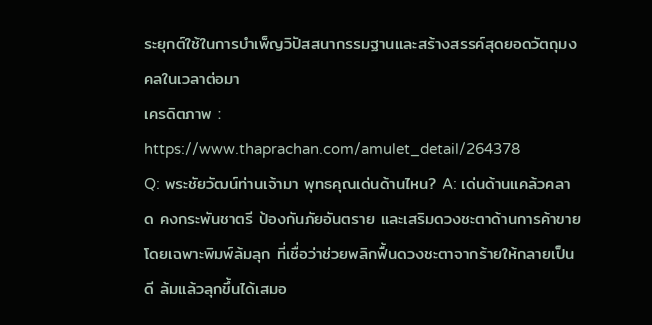ระยุกต์ใช้ในการบำเพ็ญวิปัสสนากรรมฐานและสร้างสรรค์สุดยอดวัตถุมงคลในเวลาต่อมา
เครดิตภาพ : https://www.thaprachan.com/amulet_detail/264378
Q: พระชัยวัฒน์ท่านเจ้ามา พุทธคุณเด่นด้านไหน? A: เด่นด้านแคล้วคลาด คงกระพันชาตรี ป้องกันภัยอันตราย และเสริมดวงชะตาด้านการค้าขาย โดยเฉพาะพิมพ์ล้มลุก ที่เชื่อว่าช่วยพลิกฟื้นดวงชะตาจากร้ายให้กลายเป็นดี ล้มแล้วลุกขึ้นได้เสมอ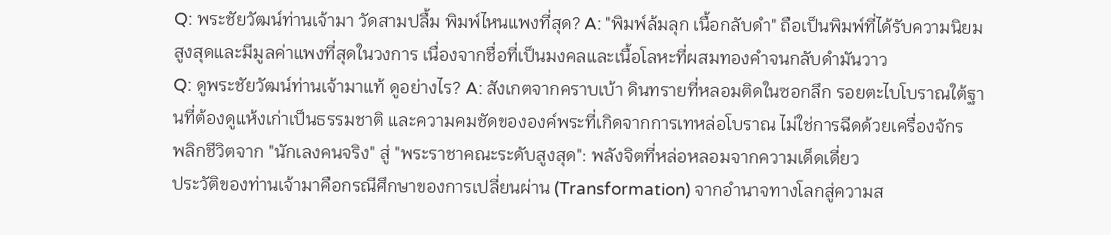Q: พระชัยวัฒน์ท่านเจ้ามา วัดสามปลื้ม พิมพ์ไหนแพงที่สุด? A: "พิมพ์ล้มลุก เนื้อกลับดำ" ถือเป็นพิมพ์ที่ได้รับความนิยมสูงสุดและมีมูลค่าแพงที่สุดในวงการ เนื่องจากชื่อที่เป็นมงคลและเนื้อโลหะที่ผสมทองคำจนกลับดำมันวาว
Q: ดูพระชัยวัฒน์ท่านเจ้ามาแท้ ดูอย่างไร? A: สังเกตจากคราบเบ้า ดินทรายที่หลอมติดในซอกลึก รอยตะไบโบราณใต้ฐานที่ต้องดูแห้งเก่าเป็นธรรมชาติ และความคมชัดขององค์พระที่เกิดจากการเทหล่อโบราณ ไม่ใช่การฉีดด้วยเครื่องจักร
พลิกชีวิตจาก "นักเลงคนจริง" สู่ "พระราชาคณะระดับสูงสุด": พลังจิตที่หล่อหลอมจากความเด็ดเดี่ยว
ประวัติของท่านเจ้ามาคือกรณีศึกษาของการเปลี่ยนผ่าน (Transformation) จากอำนาจทางโลกสู่ความส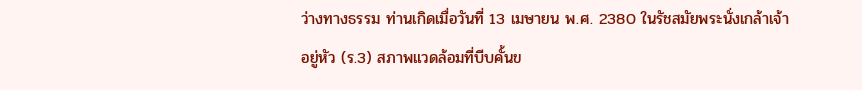ว่างทางธรรม ท่านเกิดเมื่อวันที่ 13 เมษายน พ.ศ. 2380 ในรัชสมัยพระนั่งเกล้าเจ้าอยู่หัว (ร.3) สภาพแวดล้อมที่บีบคั้นข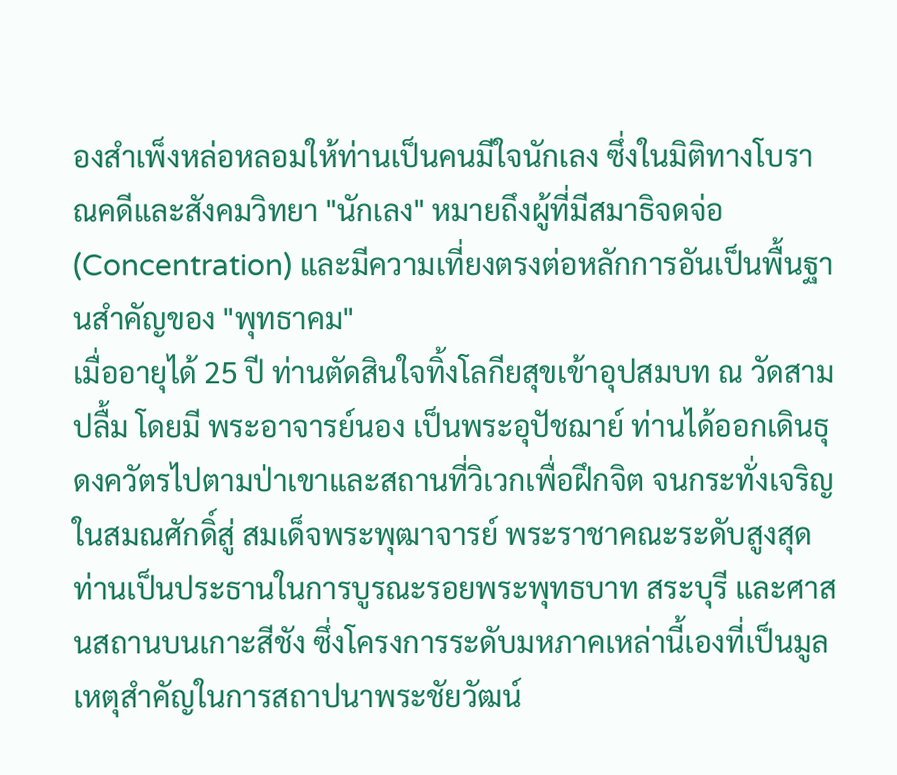องสำเพ็งหล่อหลอมให้ท่านเป็นคนมีใจนักเลง ซึ่งในมิติทางโบราณคดีและสังคมวิทยา "นักเลง" หมายถึงผู้ที่มีสมาธิจดจ่อ (Concentration) และมีความเที่ยงตรงต่อหลักการอันเป็นพื้นฐานสำคัญของ "พุทธาคม"
เมื่ออายุได้ 25 ปี ท่านตัดสินใจทิ้งโลกียสุขเข้าอุปสมบท ณ วัดสามปลื้ม โดยมี พระอาจารย์นอง เป็นพระอุปัชฌาย์ ท่านได้ออกเดินธุดงควัตรไปตามป่าเขาและสถานที่วิเวกเพื่อฝึกจิต จนกระทั่งเจริญในสมณศักดิ์สู่ สมเด็จพระพุฒาจารย์ พระราชาคณะระดับสูงสุด ท่านเป็นประธานในการบูรณะรอยพระพุทธบาท สระบุรี และศาสนสถานบนเกาะสีชัง ซึ่งโครงการระดับมหภาคเหล่านี้เองที่เป็นมูลเหตุสำคัญในการสถาปนาพระชัยวัฒน์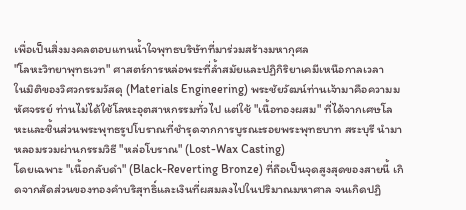เพื่อเป็นสิ่งมงคลตอบแทนน้ำใจพุทธบริษัทที่มาร่วมสร้างมหากุศล
"โลหะวิทยาพุทธเวท" ศาสตร์การหล่อพระที่ล้ำสมัยและปฏิกิริยาเคมีเหนือกาลเวลา
ในมิติของวิศวกรรมวัสดุ (Materials Engineering) พระชัยวัฒน์ท่านเจ้ามาคือความมหัศจรรย์ ท่านไม่ได้ใช้โลหะอุตสาหกรรมทั่วไป แต่ใช้ "เนื้อทองผสม" ที่ได้จากเศษโลหะและชิ้นส่วนพระพุทธรูปโบราณที่ชำรุดจากการบูรณะรอยพระพุทธบาท สระบุรี นำมาหลอมรวมผ่านกรรมวิธี "หล่อโบราณ" (Lost-Wax Casting)
โดยเฉพาะ "เนื้อกลับดำ" (Black-Reverting Bronze) ที่ถือเป็นจุดสูงสุดของสายนี้ เกิดจากสัดส่วนของทองคำบริสุทธิ์และเงินที่ผสมลงไปในปริมาณมหาศาล จนเกิดปฏิ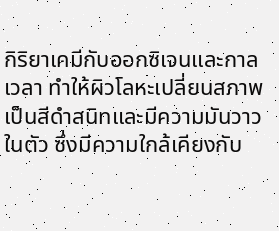กิริยาเคมีกับออกซิเจนและกาลเวลา ทำให้ผิวโลหะเปลี่ยนสภาพเป็นสีดำสนิทและมีความมันวาวในตัว ซึ่งมีความใกล้เคียงกับ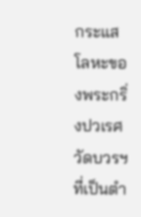กระแสโลหะของพระกริ่งปวเรศ วัดบวรฯ ที่เป็นตำ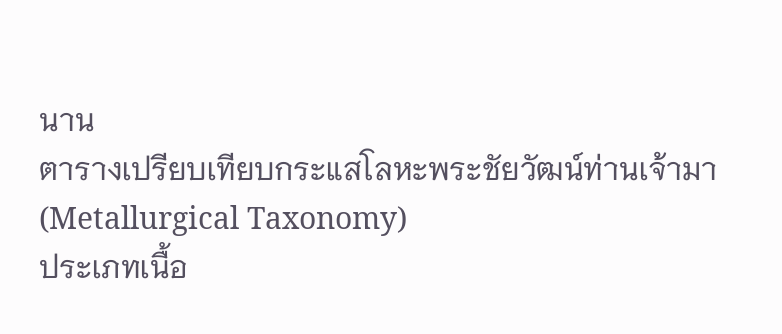นาน
ตารางเปรียบเทียบกระแสโลหะพระชัยวัฒน์ท่านเจ้ามา (Metallurgical Taxonomy)
ประเภทเนื้อ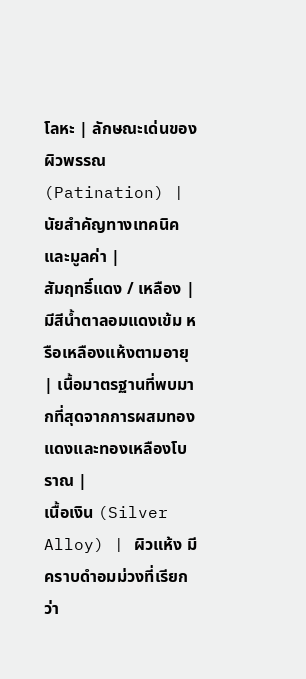โลหะ | ลักษณะเด่นของผิวพรรณ (Patination) | นัยสำคัญทางเทคนิคและมูลค่า |
สัมฤทธิ์แดง / เหลือง | มีสีน้ำตาลอมแดงเข้ม หรือเหลืองแห้งตามอายุ | เนื้อมาตรฐานที่พบมากที่สุดจากการผสมทองแดงและทองเหลืองโบราณ |
เนื้อเงิน (Silver Alloy) | ผิวแห้ง มีคราบดำอมม่วงที่เรียกว่า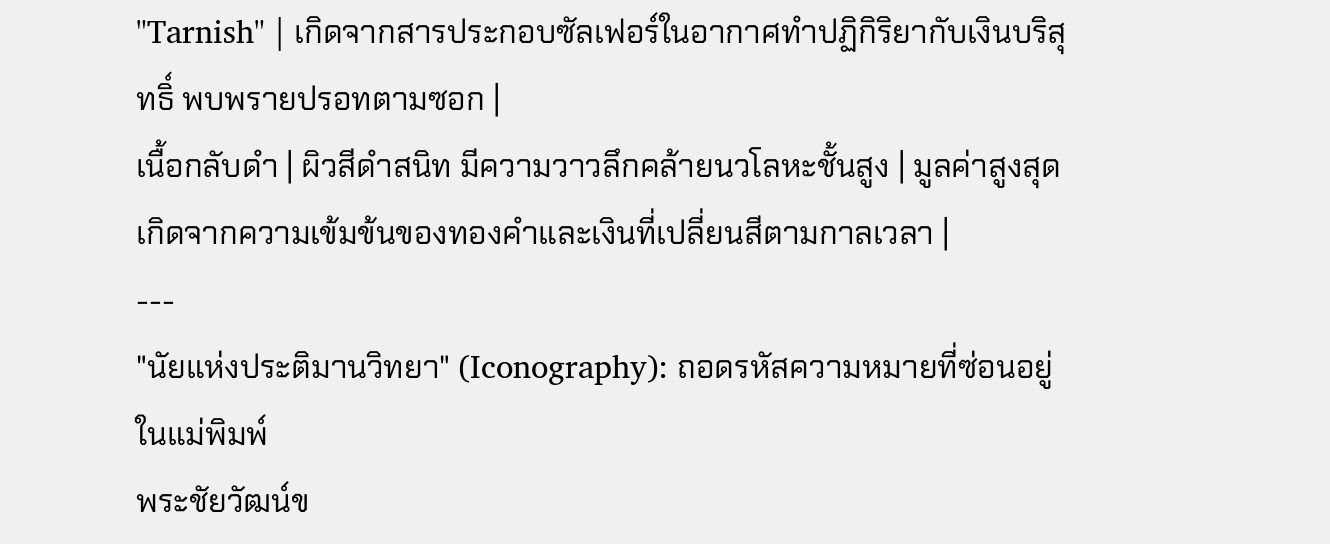"Tarnish" | เกิดจากสารประกอบซัลเฟอร์ในอากาศทำปฏิกิริยากับเงินบริสุทธิ์ พบพรายปรอทตามซอก |
เนื้อกลับดำ | ผิวสีดำสนิท มีความวาวลึกคล้ายนวโลหะชั้นสูง | มูลค่าสูงสุด เกิดจากความเข้มข้นของทองคำและเงินที่เปลี่ยนสีตามกาลเวลา |
---
"นัยแห่งประติมานวิทยา" (Iconography): ถอดรหัสความหมายที่ซ่อนอยู่ในแม่พิมพ์
พระชัยวัฒน์ข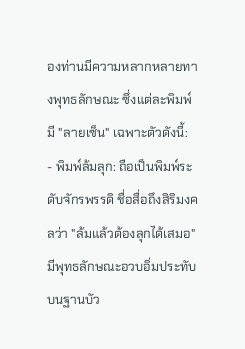องท่านมีความหลากหลายทางพุทธลักษณะ ซึ่งแต่ละพิมพ์มี "ลายเซ็น" เฉพาะตัวดังนี้:
- พิมพ์ล้มลุก: ถือเป็นพิมพ์ระดับจักรพรรดิ ชื่อสื่อถึงสิริมงคลว่า "ล้มแล้วต้องลุกได้เสมอ" มีพุทธลักษณะอวบอิ่มประทับบนฐานบัว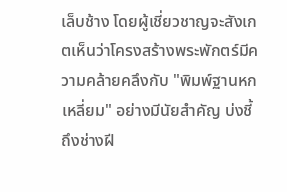เล็บช้าง โดยผู้เชี่ยวชาญจะสังเกตเห็นว่าโครงสร้างพระพักตร์มีความคล้ายคลึงกับ "พิมพ์ฐานหกเหลี่ยม" อย่างมีนัยสำคัญ บ่งชี้ถึงช่างฝี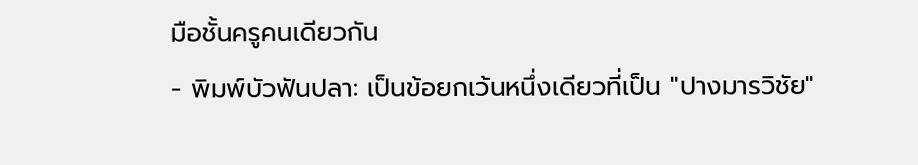มือชั้นครูคนเดียวกัน
- พิมพ์บัวฟันปลา: เป็นข้อยกเว้นหนึ่งเดียวที่เป็น "ปางมารวิชัย"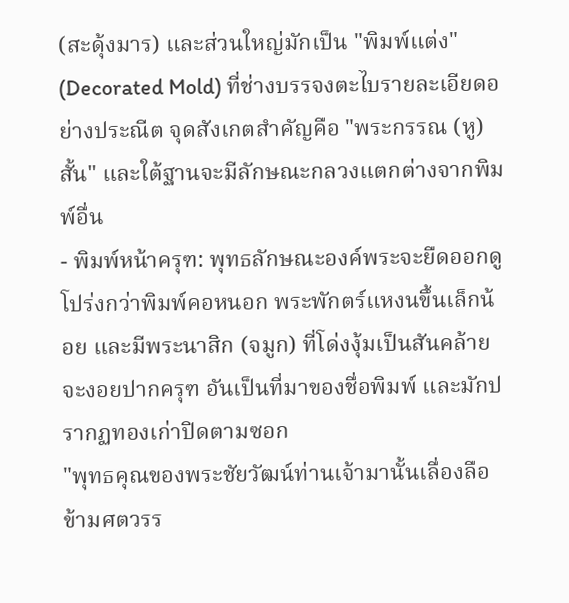(สะดุ้งมาร) และส่วนใหญ่มักเป็น "พิมพ์แต่ง" (Decorated Mold) ที่ช่างบรรจงตะไบรายละเอียดอย่างประณีต จุดสังเกตสำคัญคือ "พระกรรณ (หู) สั้น" และใต้ฐานจะมีลักษณะกลวงแตกต่างจากพิมพ์อื่น
- พิมพ์หน้าครุฑ: พุทธลักษณะองค์พระจะยืดออกดูโปร่งกว่าพิมพ์คอหนอก พระพักตร์แหงนขึ้นเล็กน้อย และมีพระนาสิก (จมูก) ที่โด่งงุ้มเป็นสันคล้ายจะงอยปากครุฑ อันเป็นที่มาของชื่อพิมพ์ และมักปรากฏทองเก่าปิดตามซอก
"พุทธคุณของพระชัยวัฒน์ท่านเจ้ามานั้นเลื่องลือข้ามศตวรร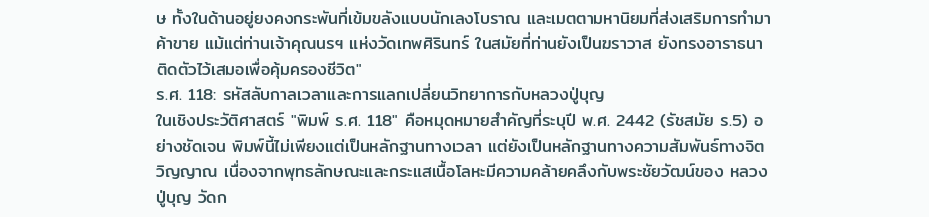ษ ทั้งในด้านอยู่ยงคงกระพันที่เข้มขลังแบบนักเลงโบราณ และเมตตามหานิยมที่ส่งเสริมการทำมาค้าขาย แม้แต่ท่านเจ้าคุณนรฯ แห่งวัดเทพศิรินทร์ ในสมัยที่ท่านยังเป็นฆราวาส ยังทรงอาราธนาติดตัวไว้เสมอเพื่อคุ้มครองชีวิต"
ร.ศ. 118: รหัสลับกาลเวลาและการแลกเปลี่ยนวิทยาการกับหลวงปู่บุญ
ในเชิงประวัติศาสตร์ "พิมพ์ ร.ศ. 118" คือหมุดหมายสำคัญที่ระบุปี พ.ศ. 2442 (รัชสมัย ร.5) อย่างชัดเจน พิมพ์นี้ไม่เพียงแต่เป็นหลักฐานทางเวลา แต่ยังเป็นหลักฐานทางความสัมพันธ์ทางจิตวิญญาณ เนื่องจากพุทธลักษณะและกระแสเนื้อโลหะมีความคล้ายคลึงกับพระชัยวัฒน์ของ หลวงปู่บุญ วัดก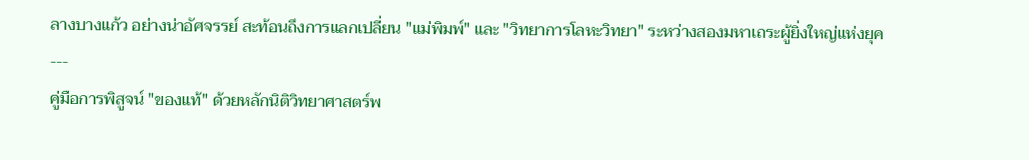ลางบางแก้ว อย่างน่าอัศจรรย์ สะท้อนถึงการแลกเปลี่ยน "แม่พิมพ์" และ "วิทยาการโลหะวิทยา" ระหว่างสองมหาเถระผู้ยิ่งใหญ่แห่งยุค
---
คู่มือการพิสูจน์ "ของแท้" ด้วยหลักนิติวิทยาศาสตร์พ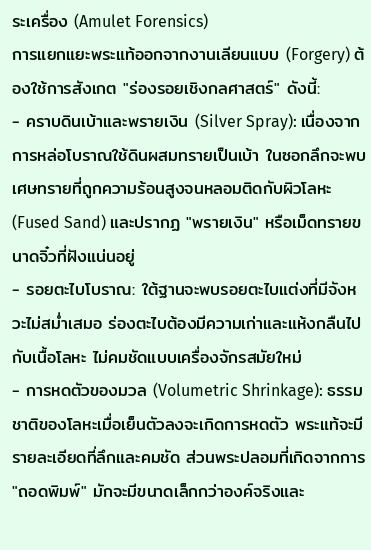ระเครื่อง (Amulet Forensics)
การแยกแยะพระแท้ออกจากงานเลียนแบบ (Forgery) ต้องใช้การสังเกต "ร่องรอยเชิงกลศาสตร์" ดังนี้:
- คราบดินเบ้าและพรายเงิน (Silver Spray): เนื่องจากการหล่อโบราณใช้ดินผสมทรายเป็นเบ้า ในซอกลึกจะพบเศษทรายที่ถูกความร้อนสูงจนหลอมติดกับผิวโลหะ (Fused Sand) และปรากฏ "พรายเงิน" หรือเม็ดทรายขนาดจิ๋วที่ฝังแน่นอยู่
- รอยตะไบโบราณ: ใต้ฐานจะพบรอยตะไบแต่งที่มีจังหวะไม่สม่ำเสมอ ร่องตะไบต้องมีความเก่าและแห้งกลืนไปกับเนื้อโลหะ ไม่คมชัดแบบเครื่องจักรสมัยใหม่
- การหดตัวของมวล (Volumetric Shrinkage): ธรรมชาติของโลหะเมื่อเย็นตัวลงจะเกิดการหดตัว พระแท้จะมีรายละเอียดที่ลึกและคมชัด ส่วนพระปลอมที่เกิดจากการ "ถอดพิมพ์" มักจะมีขนาดเล็กกว่าองค์จริงและ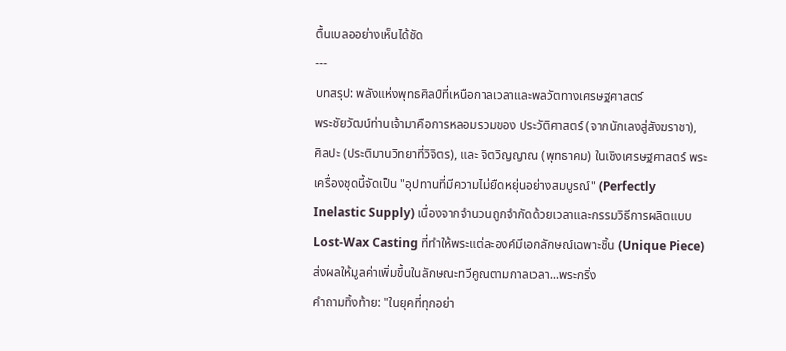ตื้นเบลออย่างเห็นได้ชัด
---
บทสรุป: พลังแห่งพุทธศิลป์ที่เหนือกาลเวลาและพลวัตทางเศรษฐศาสตร์
พระชัยวัฒน์ท่านเจ้ามาคือการหลอมรวมของ ประวัติศาสตร์ (จากนักเลงสู่สังฆราชา), ศิลปะ (ประติมานวิทยาที่วิจิตร), และ จิตวิญญาณ (พุทธาคม) ในเชิงเศรษฐศาสตร์ พระเครื่องชุดนี้จัดเป็น "อุปทานที่มีความไม่ยืดหยุ่นอย่างสมบูรณ์" (Perfectly Inelastic Supply) เนื่องจากจำนวนถูกจำกัดด้วยเวลาและกรรมวิธีการผลิตแบบ Lost-Wax Casting ที่ทำให้พระแต่ละองค์มีเอกลักษณ์เฉพาะชิ้น (Unique Piece) ส่งผลให้มูลค่าเพิ่มขึ้นในลักษณะทวีคูณตามกาลเวลา...พระกริ่ง
คำถามทิ้งท้าย: "ในยุคที่ทุกอย่า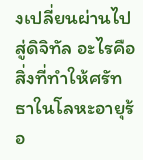งเปลี่ยนผ่านไปสู่ดิจิทัล อะไรคือสิ่งที่ทำให้ศรัทธาในโลหะอายุร้อ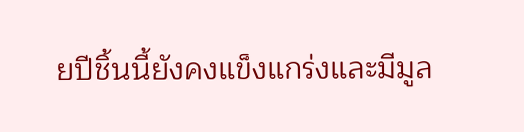ยปีชิ้นนี้ยังคงแข็งแกร่งและมีมูล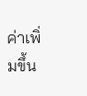ค่าเพิ่มขึ้น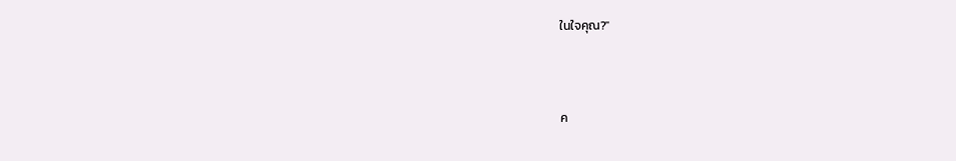ในใจคุณ?"



ค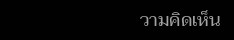วามคิดเห็น